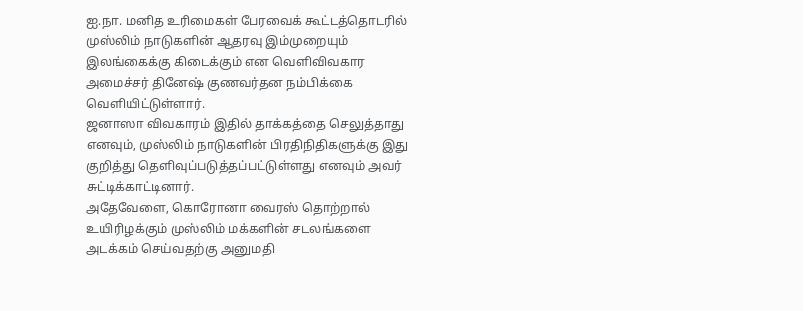ஐ.நா. மனித உரிமைகள் பேரவைக் கூட்டத்தொடரில் முஸ்லிம் நாடுகளின் ஆதரவு இம்முறையும் இலங்கைக்கு கிடைக்கும் என வெளிவிவகார அமைச்சர் தினேஷ் குணவர்தன நம்பிக்கை வெளியிட்டுள்ளார்.
ஜனாஸா விவகாரம் இதில் தாக்கத்தை செலுத்தாது எனவும், முஸ்லிம் நாடுகளின் பிரதிநிதிகளுக்கு இது குறித்து தெளிவுப்படுத்தப்பட்டுள்ளது எனவும் அவர் சுட்டிக்காட்டினார்.
அதேவேளை, கொரோனா வைரஸ் தொற்றால் உயிரிழக்கும் முஸ்லிம் மக்களின் சடலங்களை அடக்கம் செய்வதற்கு அனுமதி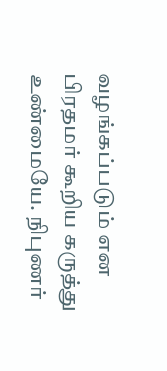வழங்கப்படும் என பிரதமர் கூறிய கருத்து உண்மையே. நிபுணர்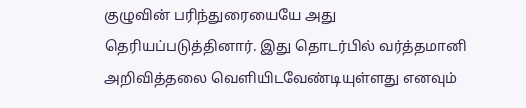குழுவின் பரிந்துரையையே அது தெரியப்படுத்தினார். இது தொடர்பில் வர்த்தமானி அறிவித்தலை வெளியிடவேண்டியுள்ளது எனவும்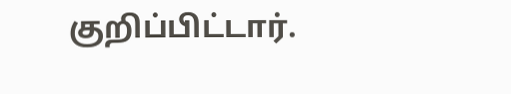குறிப்பிட்டார்.